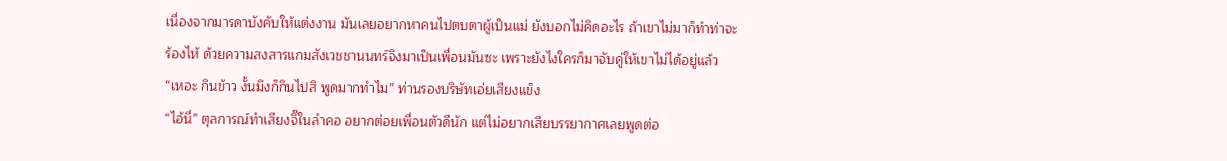เนื่องจากมารดาบังคับให้แต่งงาน มันเลยอยากหาคนไปตบตาผู้เป็นแม่ ยังบอกไม่คิดอะไร ถ้าเขาไม่มาก็ทำท่าจะร้องไห้ ด้วยความสงสารแกมสังเวชชานนทร์จึงมาเป็นเพื่อนมันซะ เพราะยังไงใครก็มาจับคู่ให้เขาไม่ได้อยู่แล้ว
“เหอะ กินข้าว งั้นมึงก็กินไปสิ พูดมากทำไม” ท่านรองบริษัทเอ่ยเสียงแข็ง
“ไอ้นี่” ตุลการณ์ทำเสียงจิ๊ในลำคอ อยากต่อยเพื่อนตัวดีนัก แต่ไม่อยากเสียบรรยากาศเลยพูดต่อ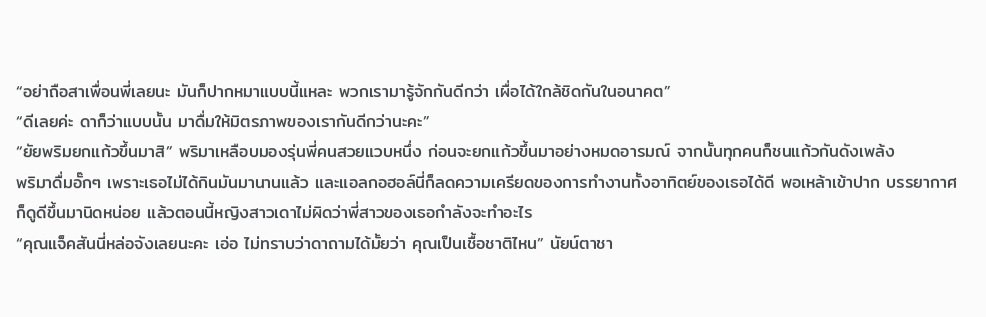“อย่าถือสาเพื่อนพี่เลยนะ มันก็ปากหมาแบบนี้แหละ พวกเรามารู้จักกันดีกว่า เผื่อได้ใกล้ชิดกันในอนาคต”
“ดีเลยค่ะ ดาก็ว่าแบบนั้น มาดื่มให้มิตรภาพของเรากันดีกว่านะคะ”
“ยัยพริมยกแก้วขึ้นมาสิ” พริมาเหลือบมองรุ่นพี่คนสวยแวบหนึ่ง ก่อนจะยกแก้วขึ้นมาอย่างหมดอารมณ์ จากนั้นทุกคนก็ชนแก้วกันดังเพล้ง
พริมาดื่มอั๊กๆ เพราะเธอไม่ได้กินมันมานานแล้ว และแอลกอฮอล์นี่ก็ลดความเครียดของการทำงานทั้งอาทิตย์ของเธอได้ดี พอเหล้าเข้าปาก บรรยากาศก็ดูดีขึ้นมานิดหน่อย แล้วตอนนี้หญิงสาวเดาไม่ผิดว่าพี่สาวของเธอกำลังจะทำอะไร
“คุณแจ็คสันนี่หล่อจังเลยนะคะ เอ่อ ไม่ทราบว่าดาถามได้มั้ยว่า คุณเป็นเชื้อชาติไหน” นัยน์ตาชา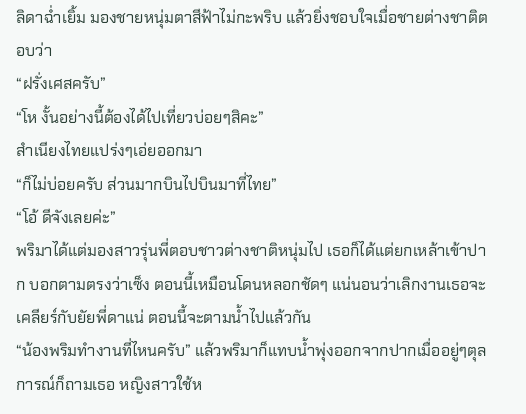ลิดาฉ่ำเยิ้ม มองชายหนุ่มตาสีฟ้าไม่กะพริบ แล้วยิ่งชอบใจเมื่อชายต่างชาติตอบว่า
“ฝรั่งเศสครับ”
“โห งั้นอย่างนี้ต้องได้ไปเที่ยวบ่อยๆสิคะ”
สำเนียงไทยแปร่งๆเอ่ยออกมา
“ก็ไม่บ่อยครับ ส่วนมากบินไปบินมาที่ไทย”
“โอ้ ดีจังเลยค่ะ”
พริมาได้แต่มองสาวรุ่นพี่ตอบชาวต่างชาติหนุ่มไป เธอก็ได้แต่ยกเหล้าเข้าปาก บอกตามตรงว่าเซ็ง ตอนนี้เหมือนโดนหลอกชัดๆ แน่นอนว่าเลิกงานเธอจะเคลียร์กับยัยพี่ดาแน่ ตอนนี้จะตามน้ำไปแล้วกัน
“น้องพริมทำงานที่ไหนครับ” แล้วพริมาก็แทบน้ำพุ่งออกจากปากเมื่ออยู่ๆตุลการณ์ก็ถามเธอ หญิงสาวใช้ห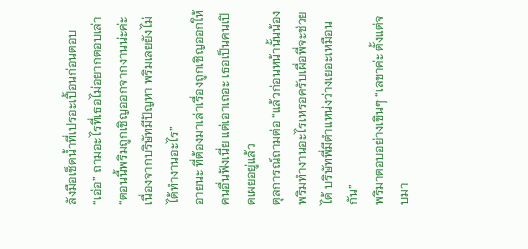ลังมือเช็ดน้ำที่เปรอะเปื้อนก่อนตอบ
“เอ่อ” ถามอะไรที่เธอไม่อยากตอบเล่า “ตอนนี้พริมถูกเชิญออกจากงานน่ะค่ะ เนื่องจากบริษัทมีปัญหา พริมเลยยังไม่ได้ทำงานอะไร”
อายนะ ที่ต้องมาเล่าเรื่องถูกเชิญออกให้คนอื่นฟังเนี่ย แต่เอาเถอะ เธอเป็นคนเปิดเผยอยู่แล้ว
ตุลการณ์ถามต่อ “แล้วก่อนหน้านั้นน้องพริมทำงานอะไรเหรอครับเผื่อพี่จะช่วยได้ บริษัทพี่มีตำแหน่งว่างเยอะเหมือนกัน”
พริมาตอบอย่างเขินๆ “เลขาค่ะ ตั้งแต่จบมา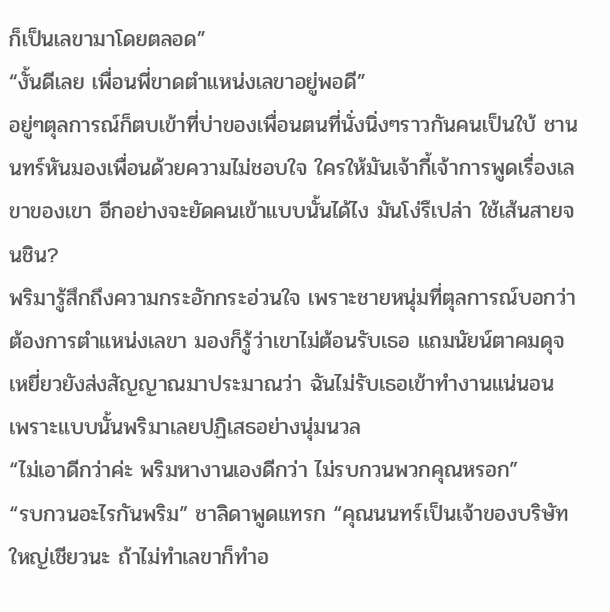ก็เป็นเลขามาโดยตลอด”
“งั้นดีเลย เพื่อนพี่ขาดตำแหน่งเลขาอยู่พอดี”
อยู่ๆตุลการณ์ก็ตบเข้าที่บ่าของเพื่อนตนที่นั่งนิ่งๆราวกันคนเป็นใบ้ ชานนทร์หันมองเพื่อนด้วยความไม่ชอบใจ ใครให้มันเจ้ากี้เจ้าการพูดเรื่องเลขาของเขา อีกอย่างจะยัดคนเข้าแบบนั้นได้ไง มันโง่รึเปล่า ใช้เส้นสายจนชิน?
พริมารู้สึกถึงความกระอักกระอ่วนใจ เพราะชายหนุ่มที่ตุลการณ์บอกว่าต้องการตำแหน่งเลขา มองก็รู้ว่าเขาไม่ต้อนรับเธอ แถมนัยน์ตาคมดุจเหยี่ยวยังส่งสัญญาณมาประมาณว่า ฉันไม่รับเธอเข้าทำงานแน่นอน เพราะแบบนั้นพริมาเลยปฏิเสธอย่างนุ่มนวล
“ไม่เอาดีกว่าค่ะ พริมหางานเองดีกว่า ไม่รบกวนพวกคุณหรอก”
“รบกวนอะไรกันพริม” ชาลิดาพูดแทรก “คุณนนทร์เป็นเจ้าของบริษัทใหญ่เชียวนะ ถ้าไม่ทำเลขาก็ทำอ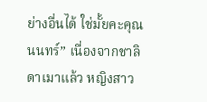ย่างอื่นได้ ใช่มั้ยคะคุณนนทร์” เนื่องจากชาลิดาเมาแล้ว หญิงสาว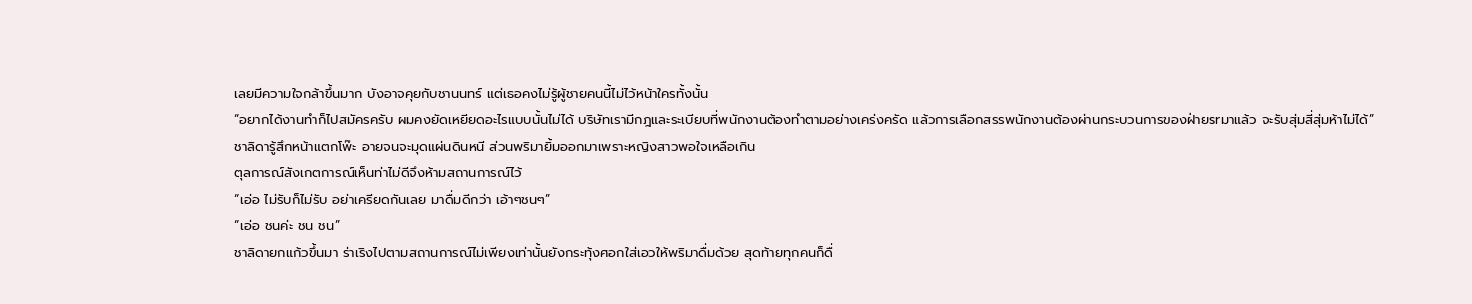เลยมีความใจกล้าขึ้นมาก บังอาจคุยกับชานนทร์ แต่เธอคงไม่รู้ผู้ชายคนนี้ไม่ไว้หน้าใครทั้งนั้น
“อยากได้งานทำก็ไปสมัครครับ ผมคงยัดเหยียดอะไรแบบนั้นไม่ได้ บริษัทเรามีกฎและระเบียบที่พนักงานต้องทำตามอย่างเคร่งครัด แล้วการเลือกสรรพนักงานต้องผ่านกระบวนการของฝ่ายsrมาแล้ว จะรับสุ่มสี่สุ่มห้าไม่ได้”
ชาลิดารู้สึกหน้าแตกโพ๊ะ อายจนจะมุดแผ่นดินหนี ส่วนพริมายิ้มออกมาเพราะหญิงสาวพอใจเหลือเกิน
ตุลการณ์สังเกตการณ์เห็นท่าไม่ดีจึงห้ามสถานการณ์ไว้
“เอ่อ ไม่รับก็ไม่รับ อย่าเครียดกันเลย มาดื่มดีกว่า เอ้าๆชนๆ”
“เอ่อ ชนค่ะ ชน ชน”
ชาลิดายกแก้วขึ้นมา ร่าเริงไปตามสถานการณ์ไม่เพียงเท่านั้นยังกระทุ้งศอกใส่เอวให้พริมาดื่มด้วย สุดท้ายทุกคนก็ดื่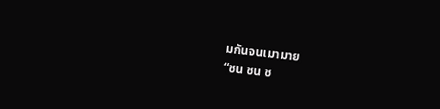มกันจนเมามาย
“ชน ชน ช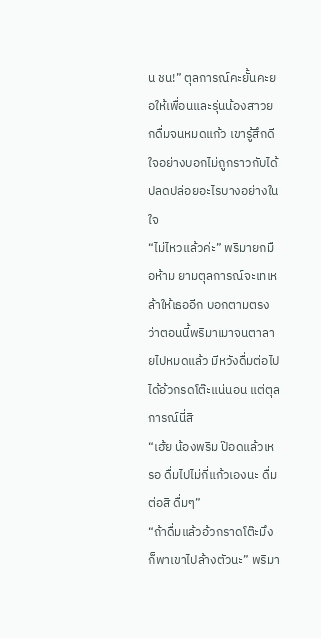น ชน!” ตุลการณ์คะยั้นคะยอให้เพื่อนและรุ่นน้องสาวยกดื่มจนหมดแก้ว เขารู้สึกดีใจอย่างบอกไม่ถูกราวกับได้ปลดปล่อยอะไรบางอย่างในใจ
“ไม่ไหวแล้วค่ะ” พริมายกมือห้าม ยามตุลการณ์จะเทเหล้าให้เธออีก บอกตามตรงว่าตอนนี้พริมาเมาจนตาลายไปหมดแล้ว มีหวังดื่มต่อไป ได้อ้วกรดโต๊ะแน่นอน แต่ตุลการณ์นี่สิ
“เฮ้ย น้องพริม ป๊อดแล้วเหรอ ดื่มไปไม่กี่แก้วเองนะ ดื่มต่อสิ ดื่มๆ”
“ถ้าดื่มแล้วอ้วกราดโต๊ะมึงก็พาเขาไปล้างตัวนะ” พริมา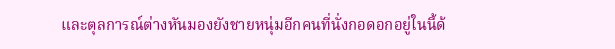และตุลการณ์ต่างหันมองยังชายหนุ่มอีกคนที่นั่งกอดอกอยู่ในนี้ด้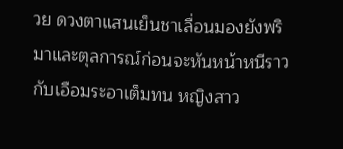วย ดวงตาแสนเย็นชาเลื่อนมองยังพริมาและตุลการณ์ก่อนจะหันหน้าหนีราวกับเอือมระอาเต็มทน หญิงสาว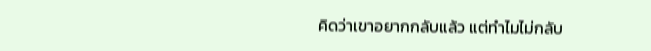คิดว่าเขาอยากกลับแล้ว แต่ทำไมไม่กลับ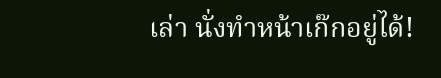เล่า นั่งทำหน้าเก๊กอยู่ได้!